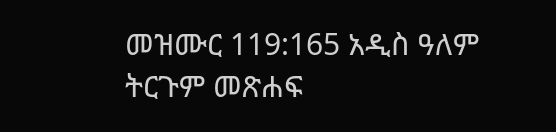መዝሙር 119:165 አዲስ ዓለም ትርጉም መጽሐፍ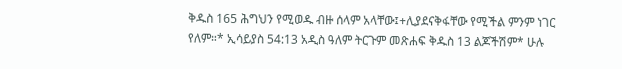ቅዱስ 165 ሕግህን የሚወዱ ብዙ ሰላም አላቸው፤+ሊያደናቅፋቸው የሚችል ምንም ነገር የለም።* ኢሳይያስ 54:13 አዲስ ዓለም ትርጉም መጽሐፍ ቅዱስ 13 ልጆችሽም* ሁሉ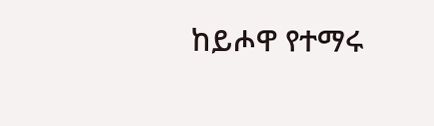ከይሖዋ የተማሩ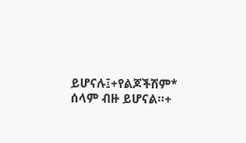ይሆናሉ፤+የልጆችሽም* ሰላም ብዙ ይሆናል።+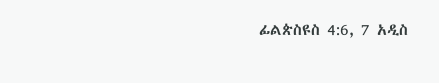ፊልጵስዩስ 4:6, 7 አዲስ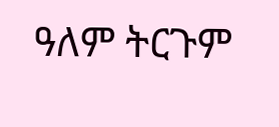ዓለም ትርጉም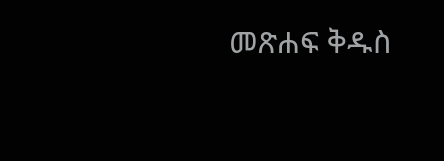መጽሐፍ ቅዱስ